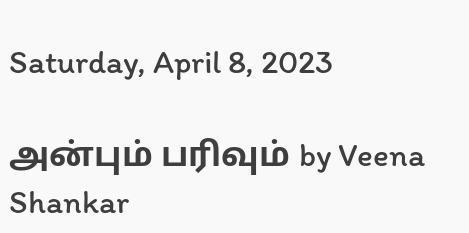Saturday, April 8, 2023

அன்பும் பரிவும் by Veena Shankar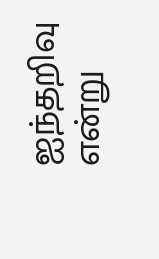ஐந்தறிவு என்று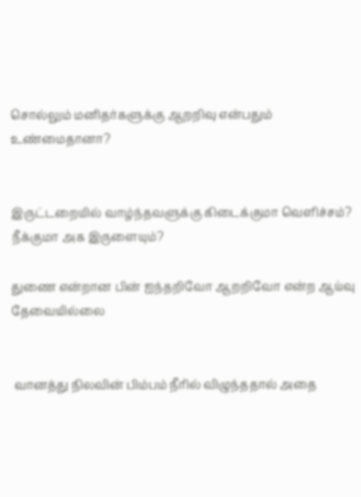சொல்லும் மனிதர்களுக்கு ஆறறிவு என்பதும் உண்மைதானா?


இருட்டறையில் வாழ்ந்தவளுக்கு கிடைக்குமா வெளிச்சம்? நீக்குமா அக இருளையும்?

துணை என்றான பின் ஐந்தறிவோ ஆறறிவோ என்ற ஆய்வு தேவையில்லை


 வானத்து நிலவின் பிம்பம் நீரில் விழுந்ததால் அதை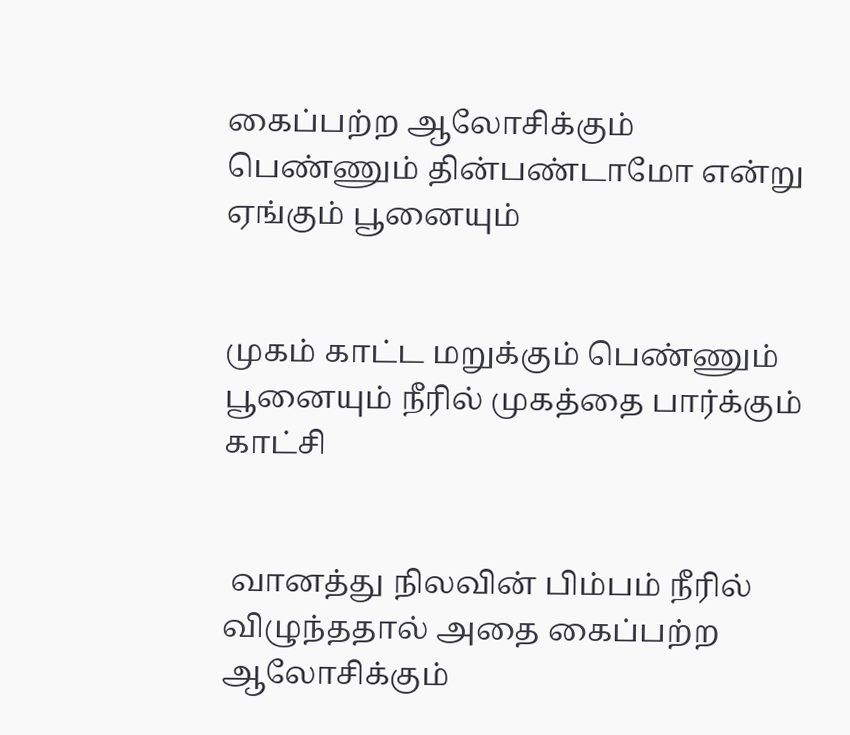கைப்பற்ற ஆலோசிக்கும் பெண்ணும் தின்பண்டாமோ என்று ஏங்கும் பூனையும்


முகம் காட்ட மறுக்கும் பெண்ணும் பூனையும் நீரில் முகத்தை பார்க்கும் காட்சி


 வானத்து நிலவின் பிம்பம் நீரில் விழுந்ததால் அதை கைப்பற்ற ஆலோசிக்கும்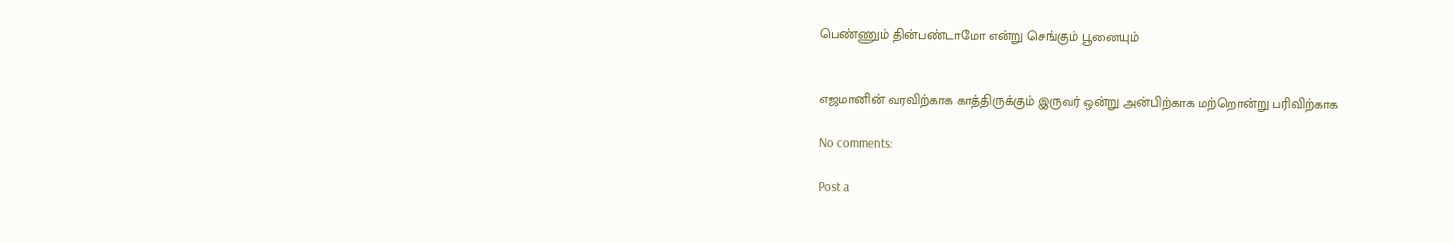பெண்ணும் தின்பண்டாமோ என்று செங்கும் பூனையும்


எஜமானின் வரவிற்காக காத்திருக்கும் இருவர் ஒன்று அன்பிற்காக மற்றொன்று பரிவிற்காக

No comments:

Post a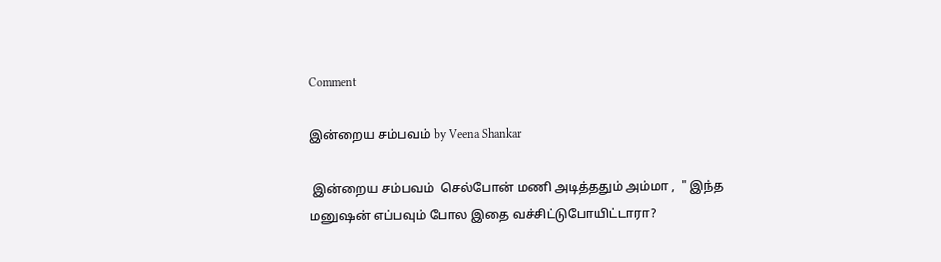Comment

இன்றைய சம்பவம் by Veena Shankar

 இன்றைய சம்பவம்  செல்போன் மணி அடித்ததும் அம்மா ,  " இந்த மனுஷன் எப்பவும் போல இதை வச்சிட்டுபோயிட்டாரா?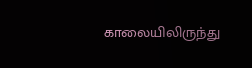காலையிலிருந்து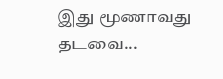இது மூணாவது தடவை...